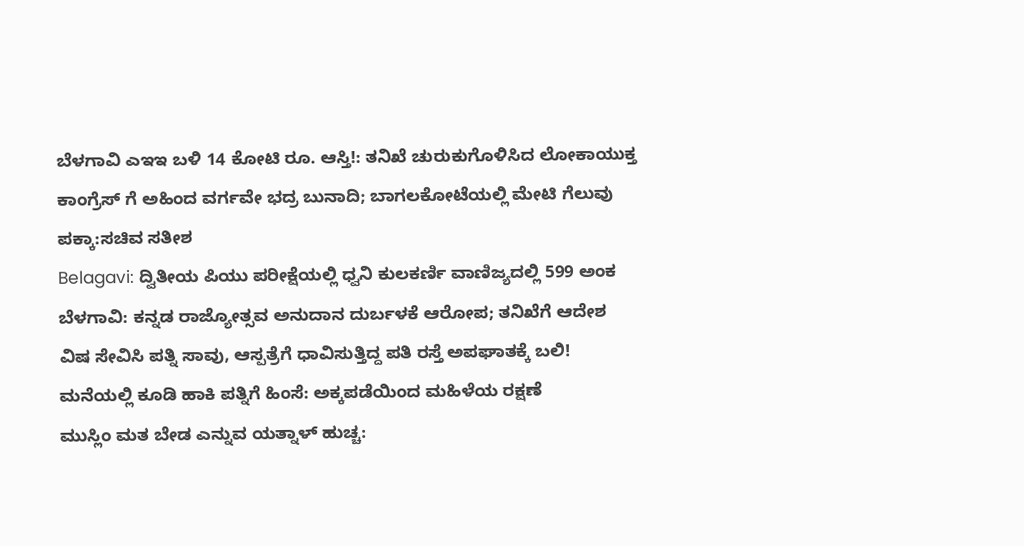ಬೆಳಗಾವಿ ಎಇಇ ಬಳಿ 14 ಕೋಟಿ ರೂ. ಆಸ್ತಿ!: ತನಿಖೆ ಚುರುಕುಗೊಳಿಸಿದ ಲೋಕಾಯುಕ್ತ
ಕಾಂಗ್ರೆಸ್ ಗೆ ಅಹಿಂದ ವರ್ಗವೇ ಭದ್ರ ಬುನಾದಿ; ಬಾಗಲಕೋಟೆಯಲ್ಲಿ ಮೇಟಿ ಗೆಲುವು ಪಕ್ಕಾ:ಸಚಿವ ಸತೀಶ
Belagavi: ದ್ವಿತೀಯ ಪಿಯು ಪರೀಕ್ಷೆಯಲ್ಲಿ ಧ್ವನಿ ಕುಲಕರ್ಣಿ ವಾಣಿಜ್ಯದಲ್ಲಿ 599 ಅಂಕ
ಬೆಳಗಾವಿ: ಕನ್ನಡ ರಾಜ್ಯೋತ್ಸವ ಅನುದಾನ ದುರ್ಬಳಕೆ ಆರೋಪ; ತನಿಖೆಗೆ ಆದೇಶ
ವಿಷ ಸೇವಿಸಿ ಪತ್ನಿ ಸಾವು, ಆಸ್ಪತ್ರೆಗೆ ಧಾವಿಸುತ್ತಿದ್ದ ಪತಿ ರಸ್ತೆ ಅಪಘಾತಕ್ಕೆ ಬಲಿ!
ಮನೆಯಲ್ಲಿ ಕೂಡಿ ಹಾಕಿ ಪತ್ನಿಗೆ ಹಿಂಸೆ: ಅಕ್ಕಪಡೆಯಿಂದ ಮಹಿಳೆಯ ರಕ್ಷಣೆ
ಮುಸ್ಲಿಂ ಮತ ಬೇಡ ಎನ್ನುವ ಯತ್ನಾಳ್ ಹುಚ್ಚ: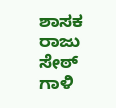ಶಾಸಕ ರಾಜು ಸೇಠ್
ಗಾಳಿ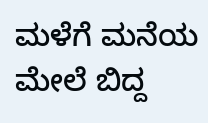ಮಳೆಗೆ ಮನೆಯ ಮೇಲೆ ಬಿದ್ದ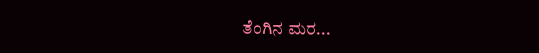ತೆಂಗಿನ ಮರ...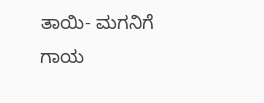ತಾಯಿ- ಮಗನಿಗೆ ಗಾಯ